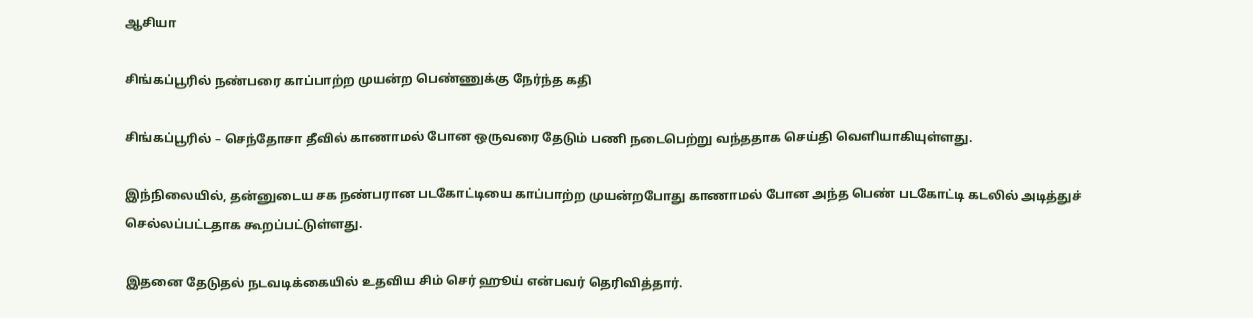ஆசியா

சிங்கப்பூரில் நண்பரை காப்பாற்ற முயன்ற பெண்ணுக்கு நேர்ந்த கதி

சிங்கப்பூரில் – செந்தோசா தீவில் காணாமல் போன ஒருவரை தேடும் பணி நடைபெற்று வந்ததாக செய்தி வெளியாகியுள்ளது.

இந்நிலையில், தன்னுடைய சக நண்பரான படகோட்டியை காப்பாற்ற முயன்றபோது காணாமல் போன அந்த பெண் படகோட்டி கடலில் அடித்துச் செல்லப்பட்டதாக கூறப்பட்டுள்ளது.

இதனை தேடுதல் நடவடிக்கையில் உதவிய சிம் செர் ஹூய் என்பவர் தெரிவித்தார்.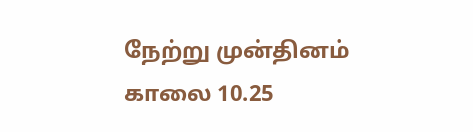நேற்று முன்தினம் காலை 10.25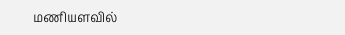மணியளவில்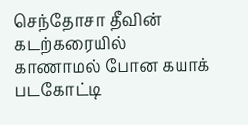செந்தோசா தீவின் கடற்கரையில் காணாமல் போன கயாக் படகோட்டி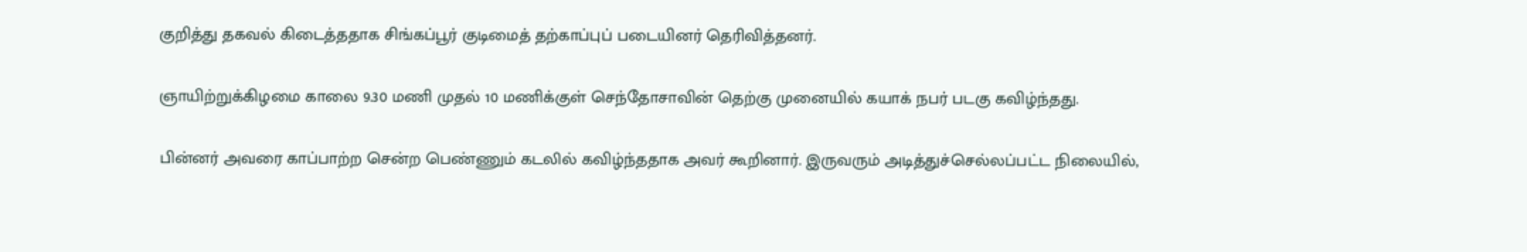குறித்து தகவல் கிடைத்ததாக சிங்கப்பூர் குடிமைத் தற்காப்புப் படையினர் தெரிவித்தனர்.

ஞாயிற்றுக்கிழமை காலை 9.30 மணி முதல் 10 மணிக்குள் செந்தோசாவின் தெற்கு முனையில் கயாக் நபர் படகு கவிழ்ந்தது.

பின்னர் அவரை காப்பாற்ற சென்ற பெண்ணும் கடலில் கவிழ்ந்ததாக அவர் கூறினார். இருவரும் அடித்துச்செல்லப்பட்ட நிலையில்,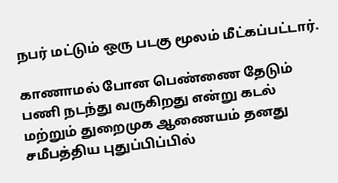நபர் மட்டும் ஒரு படகு மூலம் மீட்கப்பட்டார்.

காணாமல் போன பெண்ணை தேடும் பணி நடந்து வருகிறது என்று கடல் மற்றும் துறைமுக ஆணையம் தனது சமீபத்திய புதுப்பிப்பில்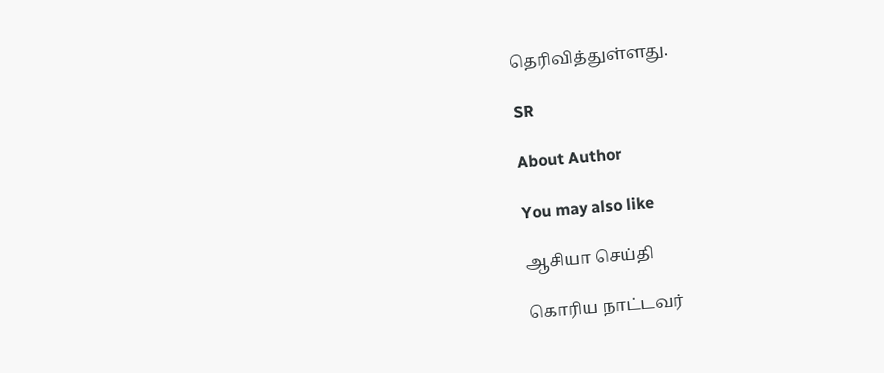தெரிவித்துள்ளது.

SR

About Author

You may also like

ஆசியா செய்தி

கொரிய நாட்டவர்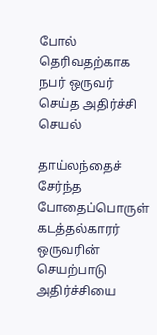போல் தெரிவதற்காக நபர் ஒருவர் செய்த அதிர்ச்சி செயல்

தாய்லந்தைச் சேர்ந்த போதைப்பொருள் கடத்தல்காரர் ஒருவரின் செயற்பாடு அதிர்ச்சியை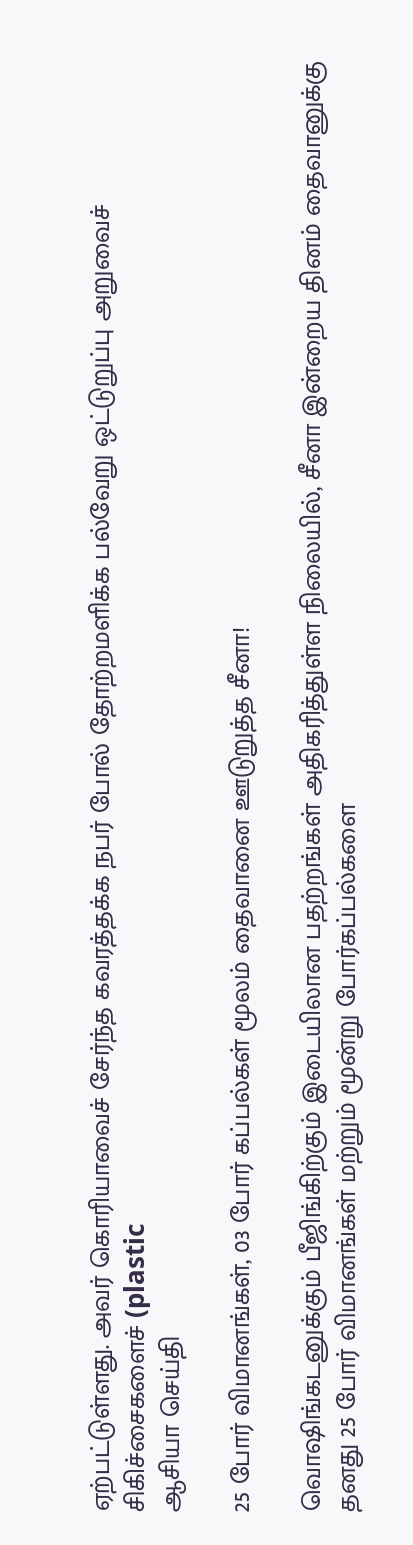ஏற்பட்டுள்ளது. அவர் கொரியாவைச் சேர்ந்த கவரத்தக்க நபர் போல் தோற்றமளிக்க பல்வேறு ஒட்டுறுப்பு அறுவைச் சிகிச்சைகளைச் (plastic
ஆசியா செய்தி

25 போர் விமானங்கள், 03 போர் கப்பல்கள் மூலம் தைவானை ஊடுறுத்த சீனா!

வொஷிங்கடனுக்கும் பீஜிங்கிற்கும் இடையிலான பதற்றங்கள் அதிகரித்துள்ள நிலையில், சீனா இன்றைய தினம் தைவானுக்கு தனது 25 போர் விமானங்கள் மற்றும் மூன்று போர்கப்பல்களை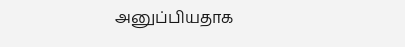அனுப்பியதாக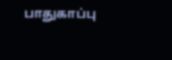பாதுகாப்பு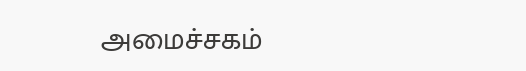அமைச்சகம்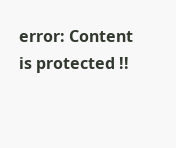error: Content is protected !!